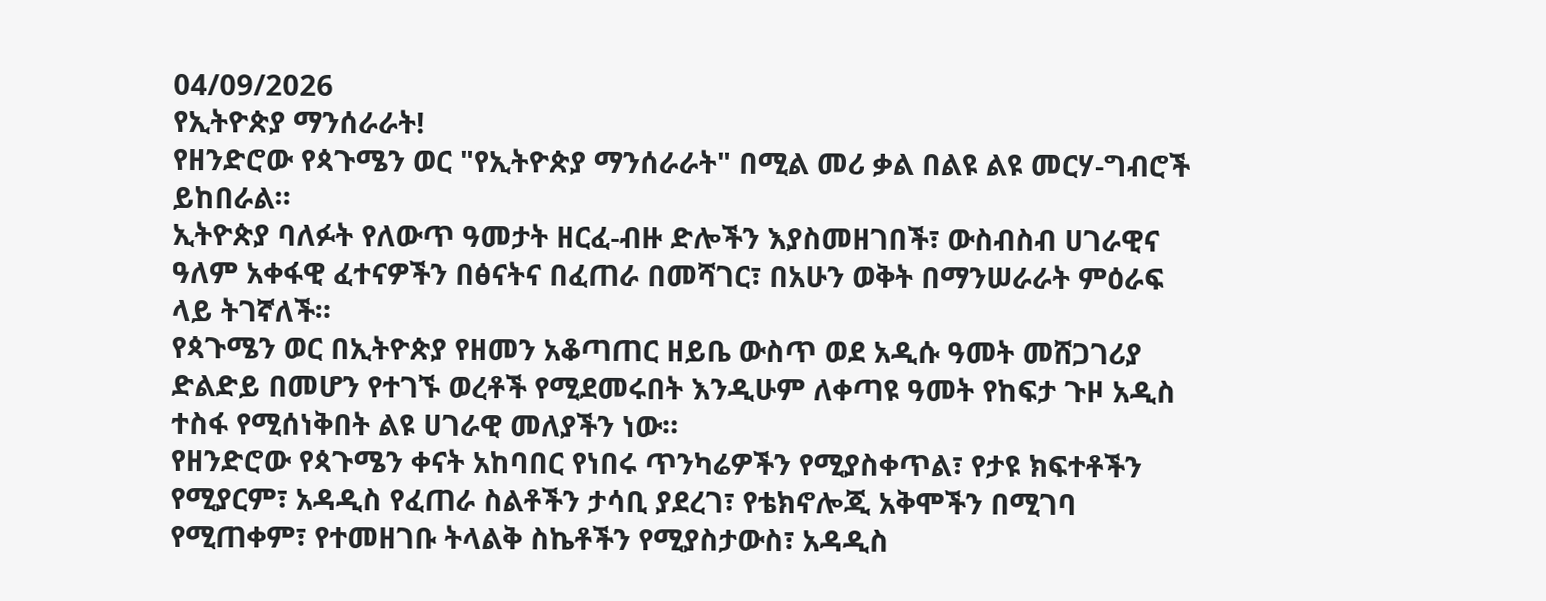04/09/2026
የኢትዮጵያ ማንሰራራት!
የዘንድሮው የጳጉሜን ወር "የኢትዮጵያ ማንሰራራት" በሚል መሪ ቃል በልዩ ልዩ መርሃ-ግብሮች ይከበራል።
ኢትዮጵያ ባለፉት የለውጥ ዓመታት ዘርፈ-ብዙ ድሎችን እያስመዘገበች፣ ውስብስብ ሀገራዊና ዓለም አቀፋዊ ፈተናዎችን በፅናትና በፈጠራ በመሻገር፣ በአሁን ወቅት በማንሠራራት ምዕራፍ ላይ ትገኛለች።
የጳጉሜን ወር በኢትዮጵያ የዘመን አቆጣጠር ዘይቤ ውስጥ ወደ አዲሱ ዓመት መሸጋገሪያ ድልድይ በመሆን የተገኙ ወረቶች የሚደመሩበት እንዲሁም ለቀጣዩ ዓመት የከፍታ ጉዞ አዲስ ተስፋ የሚሰነቅበት ልዩ ሀገራዊ መለያችን ነው።
የዘንድሮው የጳጉሜን ቀናት አከባበር የነበሩ ጥንካሬዎችን የሚያስቀጥል፣ የታዩ ክፍተቶችን የሚያርም፣ አዳዲስ የፈጠራ ስልቶችን ታሳቢ ያደረገ፣ የቴክኖሎጂ አቅሞችን በሚገባ የሚጠቀም፣ የተመዘገቡ ትላልቅ ስኬቶችን የሚያስታውስ፣ አዳዲስ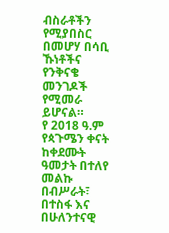ብስራቶችን የሚያበስር በመሆሃ በሳቢ ኹነቶችና የንቅናቄ መንገዶች የሚመራ ይሆናል።
የ 2018 ዓ.ም የጳጉሜን ቀናት ከቀደሙት ዓመታት በተለየ መልኩ በብሥራት፣ በተስፋ እና በሁለንተናዊ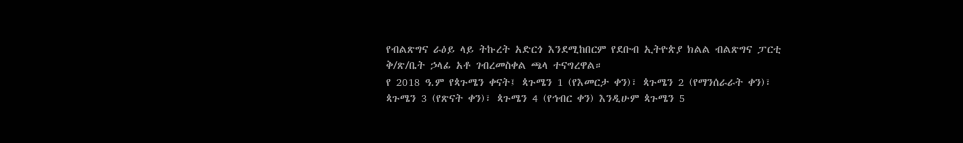የብልጽግና ራዕይ ላይ ትኩረት አድርጎ እንደሚከበርም የደቡብ ኢትዮጵያ ክልል ብልጽግና ፓርቲ ቅ/ጽ/ቤት ኃላፊ አቶ ገብረመስቀል ጫላ ተናግረዋል።
የ 2018 ዓ.ም የጳጉሜን ቀናት፤ ጳጉሜን 1 (የእመርታ ቀን)፣ ጳጉሜን 2 (የማንሰራራት ቀን)፣ ጳጉሜን 3 (የጽናት ቀን)፣ ጳጉሜን 4 (የኅብር ቀን) እንዲሁም ጳጉሜን 5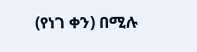(የነገ ቀን) በሚሉ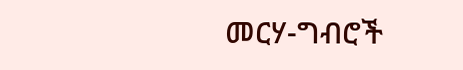መርሃ-ግብሮች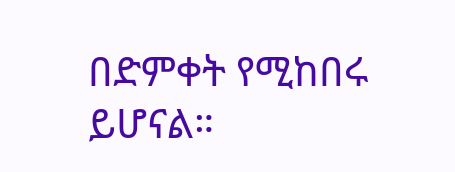በድምቀት የሚከበሩ ይሆናል።